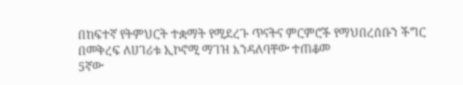በከፍተኛ የትምህርት ተቋማት የሚደረጉ ጥናትና ምርምሮች የማህበረሰቡን ችግር በመቅረፍ ለሀገሪቱ ኢኮኖሚ ማገዝ እንዳለባቸው ተጠቆመ
5ኛው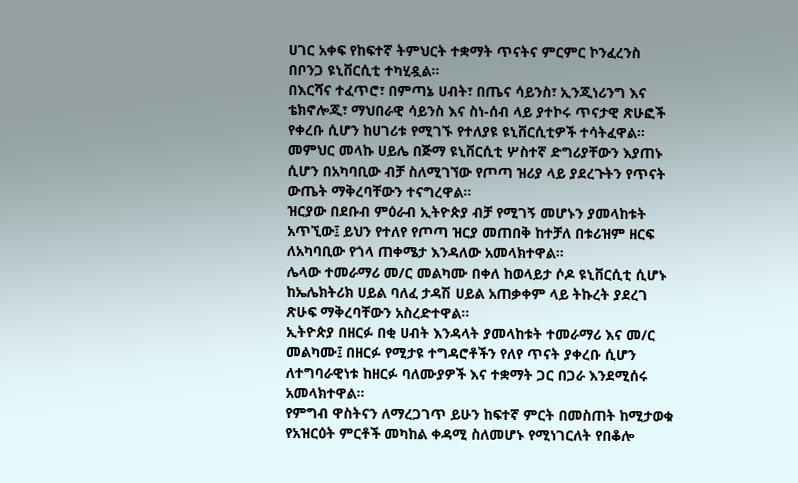ሀገር አቀፍ የከፍተኛ ትምህርት ተቋማት ጥናትና ምርምር ኮንፈረንስ በቦንጋ ዩኒቨርሲቲ ተካሂዷል።
በእርሻና ተፈጥሮ፣ በምጣኔ ሀብት፣ በጤና ሳይንስ፣ ኢንጂነሪንግ እና ቴክኖሎጂ፣ ማህበራዊ ሳይንስ እና ስነ-ሰብ ላይ ያተኮሩ ጥናታዊ ጽሁፎች የቀረቡ ሲሆን ከሀገሪቱ የሚገኙ የተለያዩ ዩኒቨርሲቲዎች ተሳትፈዋል።
መምህር መላኩ ሀይሌ በጅማ ዩኒቨርሲቲ ሦስተኛ ድግሪያቸውን እያጠኑ ሲሆን በአካባቢው ብቻ ስለሚገኘው የጦጣ ዝሪያ ላይ ያደረጉትን የጥናት ውጤት ማቅረባቸውን ተናግረዋል።
ዝርያው በደቡብ ምዕራብ ኢትዮጵያ ብቻ የሚገኝ መሆኑን ያመላከቱት አጥኚው፤ ይህን የተለየ የጦጣ ዝርያ መጠበቅ ከተቻለ በቱሪዝም ዘርፍ ለአካባቢው የጎላ ጠቀሜታ እንዳለው አመላክተዋል።
ሌላው ተመራማሪ መ/ር መልካሙ በቀለ ከወላይታ ሶዶ ዩኒቨርሲቲ ሲሆኑ ከኤሌክትሪክ ሀይል ባለፈ ታዳሽ ሀይል አጠቃቀም ላይ ትኩረት ያደረገ ጽሁፍ ማቅረባቸውን አስረድተዋል።
ኢትዮጵያ በዘርፉ በቂ ሀብት እንዳላት ያመላከቱት ተመራማሪ እና መ/ር መልካሙ፤ በዘርፉ የሚታዩ ተግዳሮቶችን የለየ ጥናት ያቀረቡ ሲሆን ለተግባራዊነቱ ከዘርፉ ባለሙያዎች እና ተቋማት ጋር በጋራ እንደሚሰሩ አመላክተዋል።
የምግብ ዋስትናን ለማረጋገጥ ይሁን ከፍተኛ ምርት በመስጠት ከሚታወቁ የአዝርዕት ምርቶች መካከል ቀዳሚ ስለመሆኑ የሚነገርለት የበቆሎ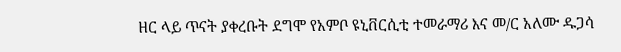ዘር ላይ ጥናት ያቀረቡት ደግሞ የአምቦ ዩኒቨርሲቲ ተመራማሪ እና መ/ር አለሙ ዱጋሳ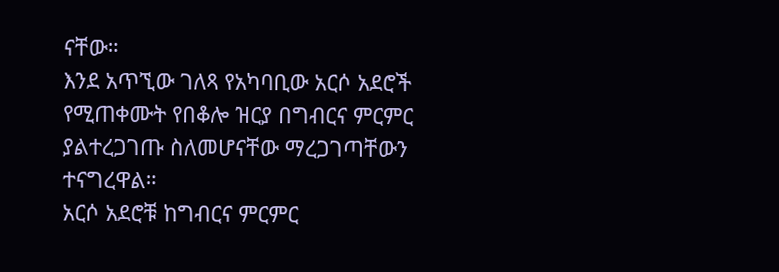ናቸው።
እንደ አጥኚው ገለጻ የአካባቢው አርሶ አደሮች የሚጠቀሙት የበቆሎ ዝርያ በግብርና ምርምር ያልተረጋገጡ ስለመሆናቸው ማረጋገጣቸውን ተናግረዋል።
አርሶ አደሮቹ ከግብርና ምርምር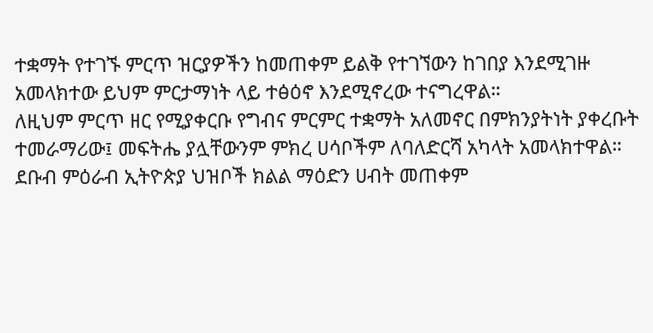ተቋማት የተገኙ ምርጥ ዝርያዎችን ከመጠቀም ይልቅ የተገኘውን ከገበያ እንደሚገዙ አመላክተው ይህም ምርታማነት ላይ ተፅዕኖ እንደሚኖረው ተናግረዋል።
ለዚህም ምርጥ ዘር የሚያቀርቡ የግብና ምርምር ተቋማት አለመኖር በምክንያትነት ያቀረቡት ተመራማሪው፤ መፍትሔ ያሏቸውንም ምክረ ሀሳቦችም ለባለድርሻ አካላት አመላክተዋል።
ደቡብ ምዕራብ ኢትዮጵያ ህዝቦች ክልል ማዕድን ሀብት መጠቀም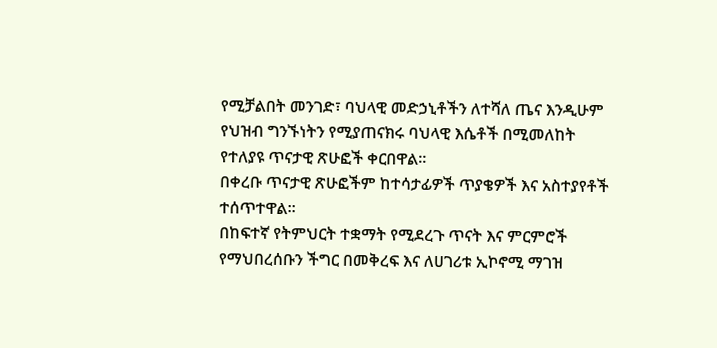የሚቻልበት መንገድ፣ ባህላዊ መድኃኒቶችን ለተሻለ ጤና እንዲሁም የህዝብ ግንኙነትን የሚያጠናክሩ ባህላዊ እሴቶች በሚመለከት የተለያዩ ጥናታዊ ጽሁፎች ቀርበዋል።
በቀረቡ ጥናታዊ ጽሁፎችም ከተሳታፊዎች ጥያቄዎች እና አስተያየቶች ተሰጥተዋል።
በከፍተኛ የትምህርት ተቋማት የሚደረጉ ጥናት እና ምርምሮች የማህበረሰቡን ችግር በመቅረፍ እና ለሀገሪቱ ኢኮኖሚ ማገዝ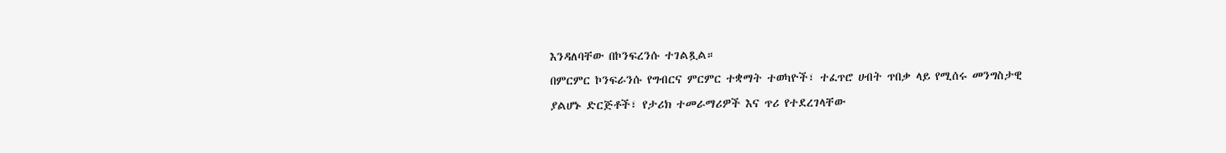እንዳለባቸው በኮንፍረንሱ ተገልጿል።
በምርምር ኮንፍራንሱ የግብርና ምርምር ተቋማት ተወካዮች፣ ተፈጥሮ ሀብት ጥበቃ ላይ የሚሰሩ መንግስታዊ ያልሆኑ ድርጅቶች፣ የታሪክ ተመራማሪዎች እና ጥሪ የተደረገላቸው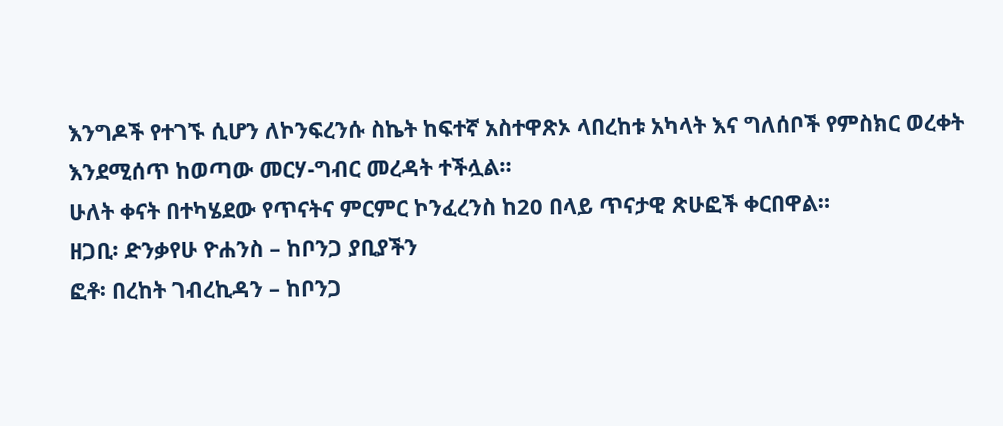እንግዶች የተገኙ ሲሆን ለኮንፍረንሱ ስኬት ከፍተኛ አስተዋጽኦ ላበረከቱ አካላት እና ግለሰቦች የምስክር ወረቀት እንደሚሰጥ ከወጣው መርሃ-ግብር መረዳት ተችሏል።
ሁለት ቀናት በተካሄደው የጥናትና ምርምር ኮንፈረንስ ከ20 በላይ ጥናታዊ ጽሁፎች ቀርበዋል።
ዘጋቢ፡ ድንቃየሁ ዮሐንስ – ከቦንጋ ያቢያችን
ፎቶ፡ በረከት ገብረኪዳን – ከቦንጋ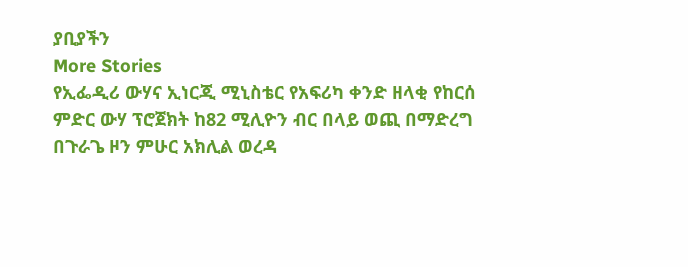ያቢያችን
More Stories
የኢፌዲሪ ውሃና ኢነርጂ ሚኒስቴር የአፍሪካ ቀንድ ዘላቂ የከርሰ ምድር ውሃ ፕሮጀክት ከ82 ሚሊዮን ብር በላይ ወጪ በማድረግ በጉራጌ ዞን ምሁር አክሊል ወረዳ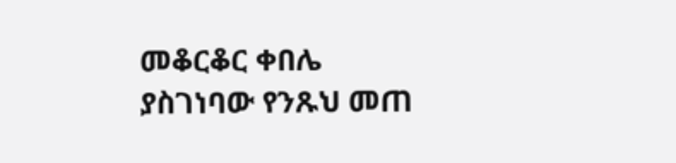መቆርቆር ቀበሌ ያስገነባው የንጹህ መጠ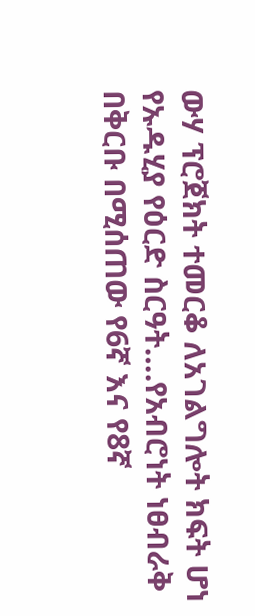ውሃ ፕሮጀክት ተመርቆ ለአገልግሎት ክፍት ሆነ
የኡዱሂያ የዕርድ ስርዓት….የአብሮነት ነፀብራቅ
በቅርቡ በሚሰጠው የ6ኛ እና የ8ኛ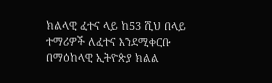ክልላዊ ፈተና ላይ ከ53 ሺህ በላይ ተማሪዎች ለፈተና እንደሚቀርቡ በማዕከላዊ ኢትዮጵያ ክልል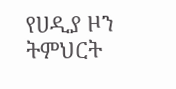የሀዲያ ዞን ትምህርት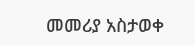መመሪያ አስታወቀ